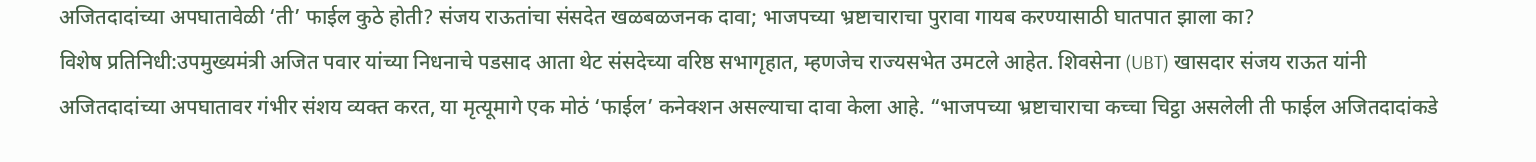अजितदादांच्या अपघातावेळी ‘ती’ फाईल कुठे होती? संजय राऊतांचा संसदेत खळबळजनक दावा; भाजपच्या भ्रष्टाचाराचा पुरावा गायब करण्यासाठी घातपात झाला का?
विशेष प्रतिनिधी:उपमुख्यमंत्री अजित पवार यांच्या निधनाचे पडसाद आता थेट संसदेच्या वरिष्ठ सभागृहात, म्हणजेच राज्यसभेत उमटले आहेत. शिवसेना (UBT) खासदार संजय राऊत यांनी अजितदादांच्या अपघातावर गंभीर संशय व्यक्त करत, या मृत्यूमागे एक मोठं ‘फाईल’ कनेक्शन असल्याचा दावा केला आहे. “भाजपच्या भ्रष्टाचाराचा कच्चा चिट्ठा असलेली ती फाईल अजितदादांकडे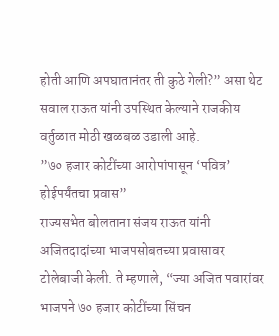होती आणि अपघातानंतर ती कुठे गेली?” असा थेट सवाल राऊत यांनी उपस्थित केल्याने राजकीय वर्तुळात मोठी खळबळ उडाली आहे.
”७० हजार कोटींच्या आरोपांपासून ‘पवित्र’ होईपर्यंतचा प्रवास”
राज्यसभेत बोलताना संजय राऊत यांनी अजितदादांच्या भाजपसोबतच्या प्रवासावर टोलेबाजी केली. ते म्हणाले, “ज्या अजित पवारांवर भाजपने ७० हजार कोटींच्या सिंचन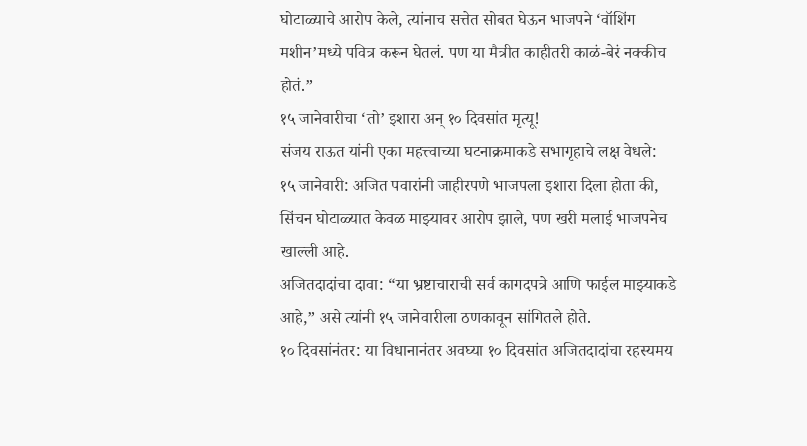घोटाळ्याचे आरोप केले, त्यांनाच सत्तेत सोबत घेऊन भाजपने ‘वॉशिंग मशीन’मध्ये पवित्र करून घेतलं. पण या मैत्रीत काहीतरी काळं-बेरं नक्कीच होतं.”
१५ जानेवारीचा ‘तो’ इशारा अन् १० दिवसांत मृत्यू!
संजय राऊत यांनी एका महत्त्वाच्या घटनाक्रमाकडे सभागृहाचे लक्ष वेधले:
१५ जानेवारी: अजित पवारांनी जाहीरपणे भाजपला इशारा दिला होता की, सिंचन घोटाळ्यात केवळ माझ्यावर आरोप झाले, पण खरी मलाई भाजपनेच खाल्ली आहे.
अजितदादांचा दावा: “या भ्रष्टाचाराची सर्व कागदपत्रे आणि फाईल माझ्याकडे आहे,” असे त्यांनी १५ जानेवारीला ठणकावून सांगितले होते.
१० दिवसांनंतर: या विधानानंतर अवघ्या १० दिवसांत अजितदादांचा रहस्यमय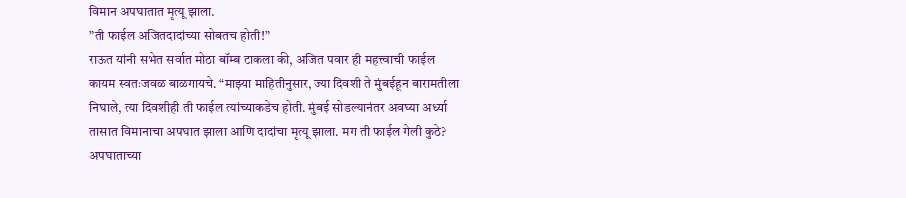विमान अपघातात मृत्यू झाला.
”ती फाईल अजितदादांच्या सोबतच होती!”
राऊत यांनी सभेत सर्वात मोठा बॉम्ब टाकला की, अजित पवार ही महत्त्वाची फाईल कायम स्वतःजवळ बाळगायचे. “माझ्या माहितीनुसार, ज्या दिवशी ते मुंबईहून बारामतीला निघाले, त्या दिवशीही ती फाईल त्यांच्याकडेच होती. मुंबई सोडल्यानंतर अवघ्या अर्ध्या तासात विमानाचा अपघात झाला आणि दादांचा मृत्यू झाला. मग ती फाईल गेली कुठे? अपघाताच्या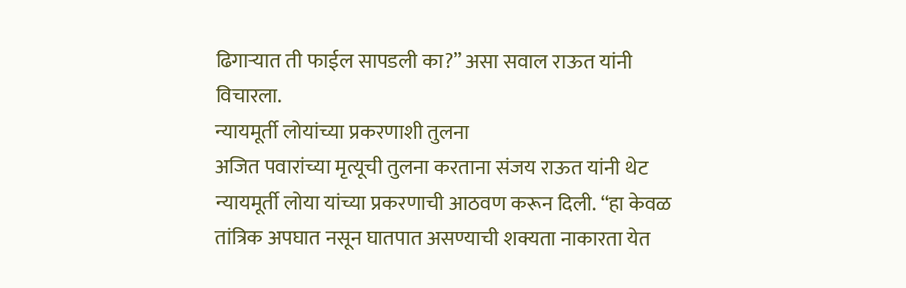ढिगाऱ्यात ती फाईल सापडली का?” असा सवाल राऊत यांनी विचारला.
न्यायमूर्ती लोयांच्या प्रकरणाशी तुलना
अजित पवारांच्या मृत्यूची तुलना करताना संजय राऊत यांनी थेट न्यायमूर्ती लोया यांच्या प्रकरणाची आठवण करून दिली. “हा केवळ तांत्रिक अपघात नसून घातपात असण्याची शक्यता नाकारता येत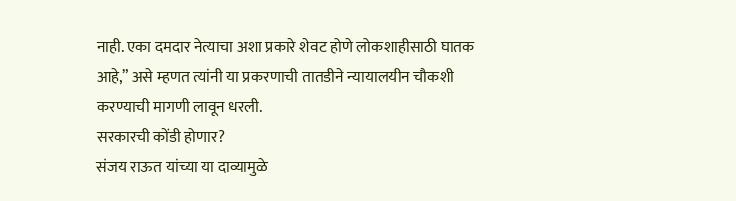नाही. एका दमदार नेत्याचा अशा प्रकारे शेवट होणे लोकशाहीसाठी घातक आहे,” असे म्हणत त्यांनी या प्रकरणाची तातडीने न्यायालयीन चौकशी करण्याची मागणी लावून धरली.
सरकारची कोंडी होणार?
संजय राऊत यांच्या या दाव्यामुळे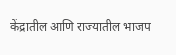केंद्रातील आणि राज्यातील भाजप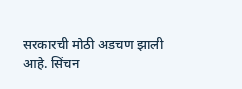सरकारची मोठी अडचण झाली आहे. सिंचन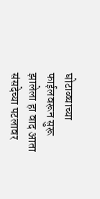घोटाळ्याच्या फाईलवरून सुरू झालेला हा वाद आता संसदेच्या पटलावर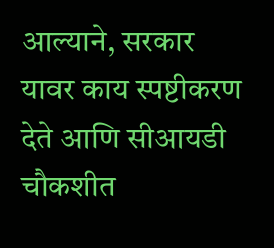आल्याने, सरकार यावर काय स्पष्टीकरण देते आणि सीआयडी चौकशीत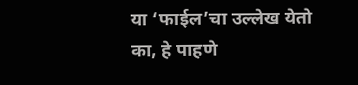या ‘फाईल’चा उल्लेख येतो का, हे पाहणे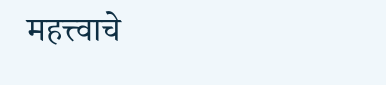महत्त्वाचे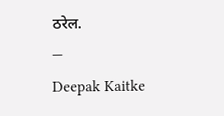ठरेल.
—
Deepak Kaitke